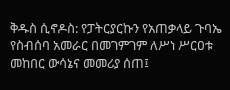ቅዱስ ሲኖዶስ: የፓትርያርኩን የአጠቃላይ ጉባኤ የስብሰባ አመራር በመገምገም ለሥነ ሥርዐቱ መከበር ውሳኔና መመሪያ ሰጠ፤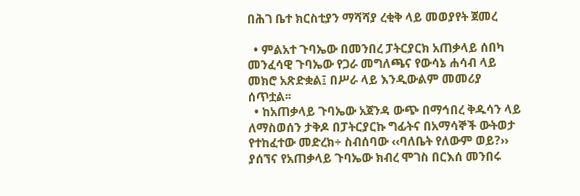በሕገ ቤተ ክርስቲያን ማሻሻያ ረቂቅ ላይ መወያየት ጀመረ

  • ምልአተ ጉባኤው በመንበረ ፓትርያርክ አጠቃላይ ሰበካ መንፈሳዊ ጉባኤው የጋራ መግለጫና የውሳኔ ሐሳብ ላይ መክሮ አጽድቋል፤ በሥራ ላይ እንዲውልም መመሪያ ሰጥቷል፡፡
  • ከአጠቃላይ ጉባኤው አጀንዳ ውጭ በማኅበረ ቅዱሳን ላይ ለማስወሰን ታቅዶ በፓትርያርኩ ግፊትና በአማሳኞች ውትወታ የተከፈተው መድረክ÷ ስብሰባው ‹‹ባለቤት የለውም ወይ?›› ያሰኘና የአጠቃላይ ጉባኤው ክብረ ሞገስ በርእሰ መንበሩ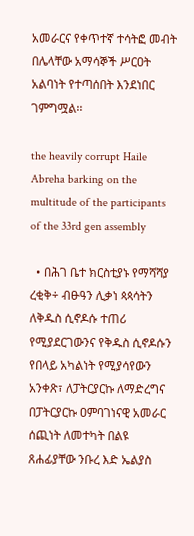አመራርና የቀጥተኛ ተሳትፎ መብት በሌላቸው አማሳኞች ሥርዐት አልባነት የተጣሰበት እንደነበር ገምግሟል፡፡

the heavily corrupt Haile Abreha barking on the multitude of the participants of the 33rd gen assembly

  • በሕገ ቤተ ክርስቲያኑ የማሻሻያ ረቂቅ÷ ብፁዓን ሊቃነ ጳጳሳትን ለቅዱስ ሲኖዶሱ ተጠሪ የሚያደርገውንና የቅዱስ ሲኖዶሱን የበላይ አካልነት የሚያሳየውን አንቀጽ፣ ለፓትርያርኩ ለማድረግና በፓትርያርኩ ዐምባገነናዊ አመራር ሰጪነት ለመተካት በልዩ ጸሐፊያቸው ንቡረ እድ ኤልያስ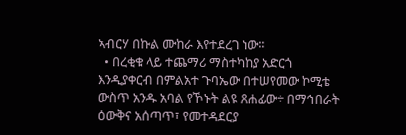ኣብርሃ በኩል ሙከራ እየተደረገ ነው፡፡
  • በረቂቁ ላይ ተጨማሪ ማስተካከያ አድርጎ እንዲያቀርብ በምልአተ ጉባኤው በተሠየመው ኮሚቴ ውስጥ አንዱ አባል የኾኑት ልዩ ጸሐፊው÷ በማኅበራት ዕውቅና አሰጣጥ፣ የመተዳደርያ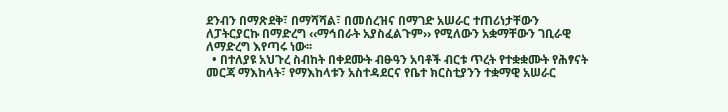ደንብን በማጽደቅ፣ በማሻሻል፣ በመሰረዝና በማገድ አሠራር ተጠሪነታቸውን ለፓትርያርኩ በማድረግ ‹‹ማኅበራት አያስፈልጉም›› የሚለውን አቋማቸውን ገቢራዊ ለማድረግ እየጣሩ ነው፡፡
  • በተለያዩ አህጉረ ስብከት በቀደሙት ብፁዓን አባቶች ብርቱ ጥረት የተቋቋሙት የሕፃናት መርጃ ማእከላት፣ የማእከላቱን አስተዳደርና የቤተ ክርስቲያንን ተቋማዊ አሠራር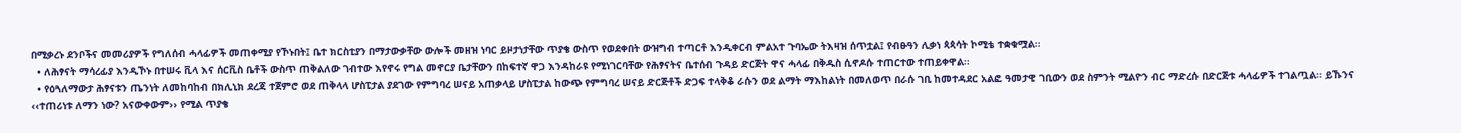በሚቃረኑ ደንቦችና መመሪያዎች የግለሰብ ሓላፊዎች መጠቀሚያ የኾኑበት፤ ቤተ ክርስቲያን በማታውቃቸው ውሎች መዘዝ ነባር ይዞታነታቸው ጥያቄ ውስጥ የወደቀበት ውዝግብ ተጣርቶ እንዲቀርብ ምልአተ ጉባኤው ትእዛዝ ሰጥቷል፤ የብፁዓን ሊቃነ ጳጳሳት ኮሚቴ ተቋቁሟል፡፡
  • ለሕፃናት ማሳረፊያ እንዲኾኑ በተሠሩ ቪላ እና ሰርቪስ ቤቶች ውስጥ ጠቅልለው ገብተው እየኖሩ የግል መኖርያ ቤታቸውን በከፍተኛ ዋጋ እንዳከራዩ የሚነገርባቸው የሕፃናትና ቤተሰብ ጉዳይ ድርጅት ዋና ሓላፊ በቅዱስ ሲኖዶሱ ተጠርተው ተጠይቀዋል፡፡
  • የዕጓለማውታ ሕፃናቱን ጤንነት ለመከባከብ በክሊኒክ ደረጃ ተጀምሮ ወደ ጠቅላላ ሆስፒታል ያደገው የምግባረ ሠናይ አጠቃላይ ሆስፒታል ከውጭ የምግባረ ሠናይ ድርጅቶች ድጋፍ ተላቅቆ ራሱን ወደ ልማት ማእከልነት በመለወጥ በራሱ ገቢ ከመተዳደር አልፎ ዓመታዊ ገቢውን ወደ ስምንት ሚልዮን ብር ማድረሱ በድርጅቱ ሓላፊዎች ተገልጧል፡፡ ይኹንና ‹‹ተጠሪነቱ ለማን ነው? አናውቀውም›› የሚል ጥያቄ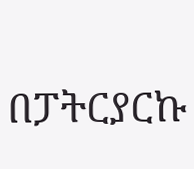በፓትርያርኩ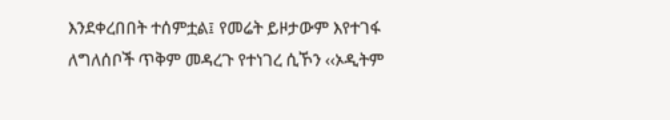እንደቀረበበት ተሰምቷል፤ የመሬት ይዞታውም እየተገፋ ለግለሰቦች ጥቅም መዳረጉ የተነገረ ሲኾን ‹‹ኦዲትም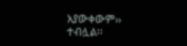አያውቀውም›› ተብሏል፡፡